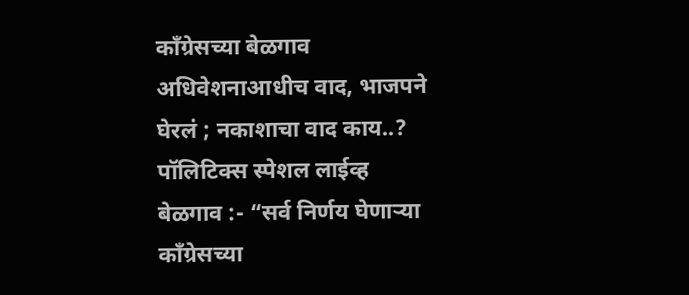काँग्रेसच्या बेळगाव अधिवेशनाआधीच वाद, भाजपने घेरलं ; नकाशाचा वाद काय..?
पॉलिटिक्स स्पेशल लाईव्ह
बेळगाव :- “सर्व निर्णय घेणाऱ्या काँग्रेसच्या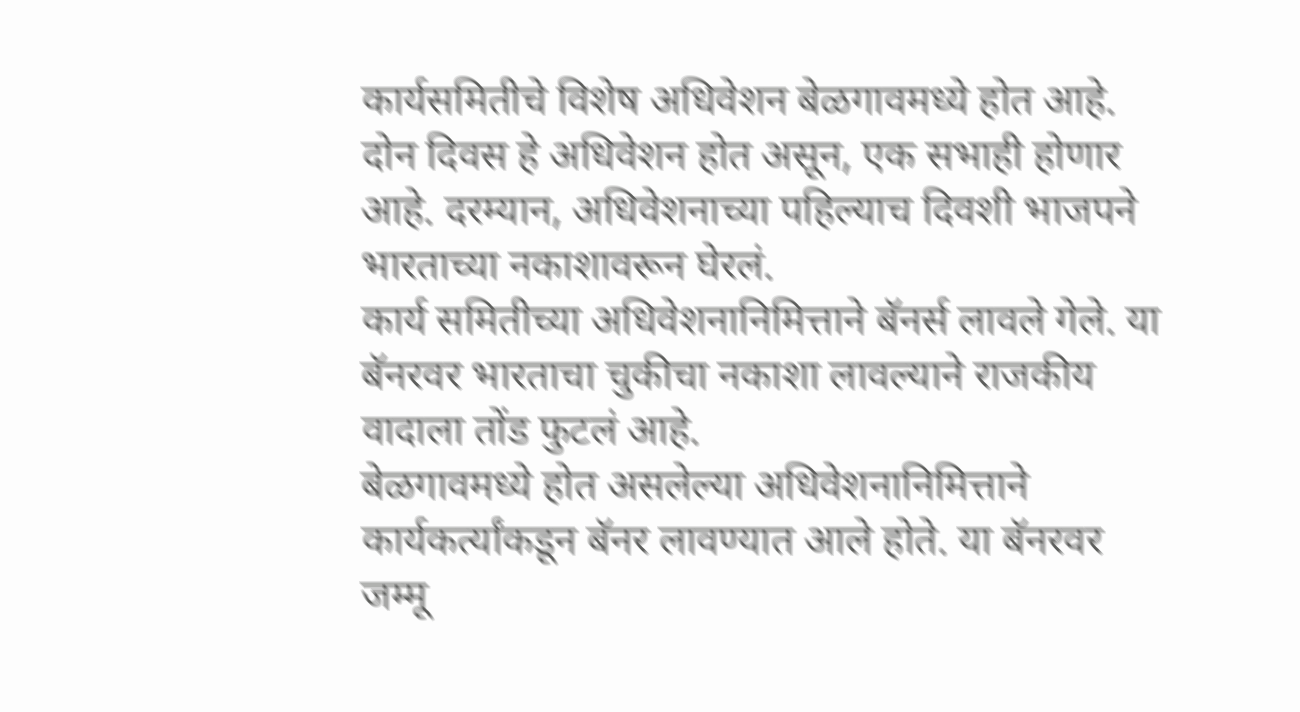कार्यसमितीचे विशेष अधिवेशन बेळगावमध्ये होत आहे. दोन दिवस हे अधिवेशन होत असून, एक सभाही होणार आहे. दरम्यान, अधिवेशनाच्या पहिल्याच दिवशी भाजपने भारताच्या नकाशावरून घेरलं.
कार्य समितीच्या अधिवेशनानिमित्ताने बॅनर्स लावले गेले. या बॅनरवर भारताचा चुकीचा नकाशा लावल्याने राजकीय वादाला तोंड फुटलं आहे.
बेळगावमध्ये होत असलेल्या अधिवेशनानिमित्ताने कार्यकर्त्यांकडून बॅनर लावण्यात आले होते. या बॅनरवर जम्मू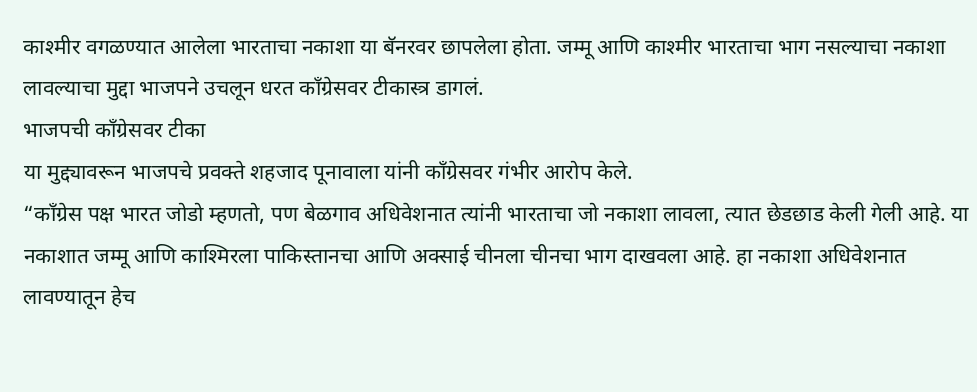काश्मीर वगळण्यात आलेला भारताचा नकाशा या बॅनरवर छापलेला होता. जम्मू आणि काश्मीर भारताचा भाग नसल्याचा नकाशा लावल्याचा मुद्दा भाजपने उचलून धरत काँग्रेसवर टीकास्त्र डागलं.
भाजपची काँग्रेसवर टीका
या मुद्द्यावरून भाजपचे प्रवक्ते शहजाद पूनावाला यांनी काँग्रेसवर गंभीर आरोप केले.
“काँग्रेस पक्ष भारत जोडो म्हणतो, पण बेळगाव अधिवेशनात त्यांनी भारताचा जो नकाशा लावला, त्यात छेडछाड केली गेली आहे. या नकाशात जम्मू आणि काश्मिरला पाकिस्तानचा आणि अक्साई चीनला चीनचा भाग दाखवला आहे. हा नकाशा अधिवेशनात लावण्यातून हेच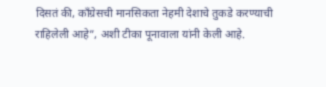दिसतं की, काँग्रेसची मानसिकता नेहमी देशाचे तुकडे करण्याची राहिलेली आहे”, अशी टीका पूनावाला यांनी केली आहे.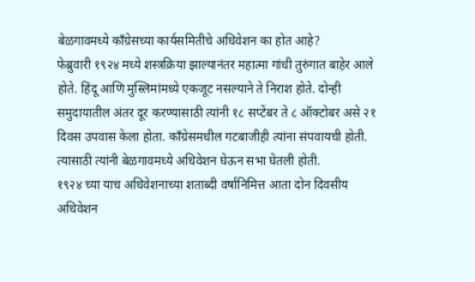बेळगावमध्ये काँग्रेसच्या कार्यसमितीचे अधिवेशन का होत आहे?
फेब्रुवारी १९२४ मध्ये शस्त्रक्रिया झाल्यानंतर महात्मा गांधी तुरुंगात बाहेर आले होते. हिंदू आणि मुस्लिमांमध्ये एकजूट नसल्याने ते निराश होते. दोन्ही समुदायातील अंतर दूर करण्यासाठी त्यांनी १८ सप्टेंबर ते ८ ऑक्टोबर असे २१ दिवस उपवास केला होता. काँग्रेसमधील गटबाजीही त्यांना संपवायची होती. त्यासाठी त्यांनी बेळगावमध्ये अधिवेशन घेऊन सभा घेतली होती.
१९२४ च्या याच अधिवेशनाच्या शताब्दी वर्षानिमित्त आता दोन दिवसीय अधिवेशन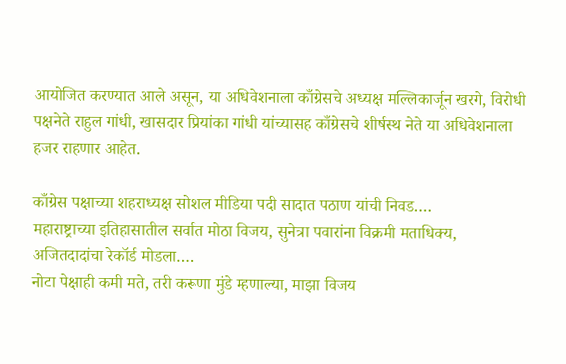आयोजित करण्यात आले असून, या अधिवेशनाला काँग्रेसचे अध्यक्ष मल्लिकार्जून खरगे, विरोधी पक्षनेते राहुल गांधी, खासदार प्रियांका गांधी यांच्यासह काँग्रेसचे शीर्षस्थ नेते या अधिवेशनाला हजर राहणार आहेत.

काँग्रेस पक्षाच्या शहराध्यक्ष सोशल मीडिया पदी सादात पठाण यांची निवड….
महाराष्ट्राच्या इतिहासातील सर्वात मोठा विजय, सुनेत्रा पवारांना विक्रमी मताधिक्य, अजितदादांचा रेकॉर्ड मोडला….
नोटा पेक्षाही कमी मते, तरी करूणा मुंडे म्हणाल्या, माझा विजय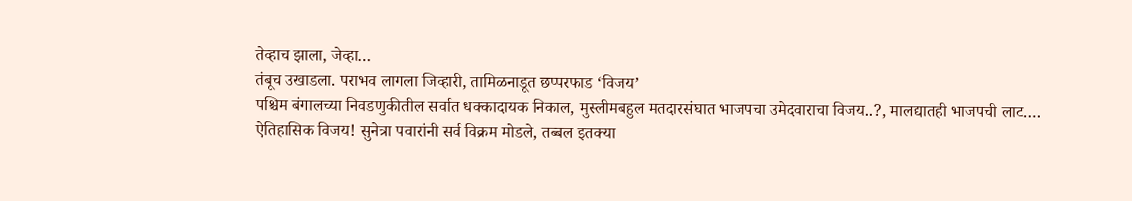तेव्हाच झाला, जेव्हा…
तंबूच उखाडला. पराभव लागला जिव्हारी, तामिळनाडूत छप्परफाड ‘विजय’
पश्चिम बंगालच्या निवडणुकीतील सर्वात धक्कादायक निकाल, मुस्लीमबहुल मतदारसंघात भाजपचा उमेदवाराचा विजय..?, मालद्यातही भाजपची लाट….
ऐतिहासिक विजय! सुनेत्रा पवारांनी सर्व विक्रम मोडले, तब्बल इतक्या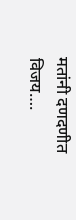मतांनी दणदणीत विजय….